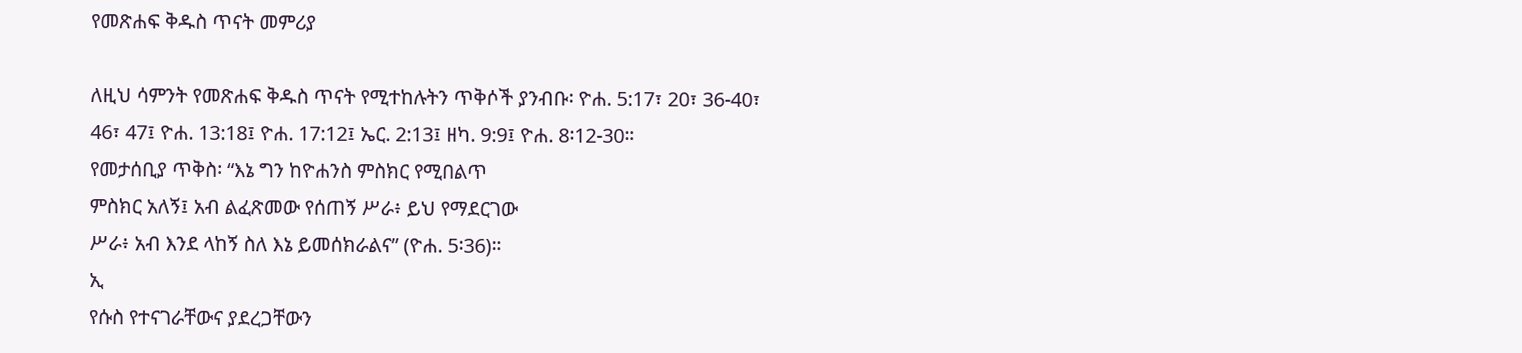የመጽሐፍ ቅዱስ ጥናት መምሪያ

ለዚህ ሳምንት የመጽሐፍ ቅዱስ ጥናት የሚተከሉትን ጥቅሶች ያንብቡ፡ ዮሐ. 5:17፣ 20፣ 36-40፣
46፣ 47፤ ዮሐ. 13:18፤ ዮሐ. 17:12፤ ኤር. 2:13፤ ዘካ. 9:9፤ ዮሐ. 8፡12-30።
የመታሰቢያ ጥቅስ፡ “እኔ ግን ከዮሐንስ ምስክር የሚበልጥ
ምስክር አለኝ፤ አብ ልፈጽመው የሰጠኝ ሥራ፥ ይህ የማደርገው
ሥራ፥ አብ እንደ ላከኝ ስለ እኔ ይመሰክራልና” (ዮሐ. 5፡36)።
ኢ
የሱስ የተናገራቸውና ያደረጋቸውን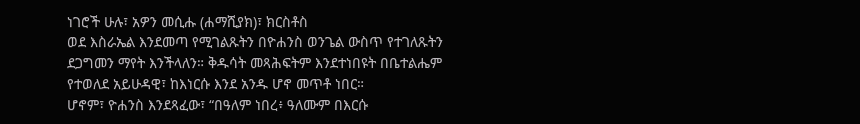ነገሮች ሁሉ፣ አዎን መሲሑ (ሐማሺያክ)፣ ክርስቶስ
ወደ እስራኤል እንደመጣ የሚገልጹትን በዮሐንስ ወንጌል ውስጥ የተገለጹትን
ደጋግመን ማየት እንችላለን። ቅዱሳት መጻሕፍትም እንደተነበዩት በቤተልሔም
የተወለደ አይሁዳዊ፣ ከእነርሱ እንደ አንዱ ሆኖ መጥቶ ነበር።
ሆኖም፣ ዮሐንስ እንደጻፈው፣ “በዓለም ነበረ፥ ዓለሙም በእርሱ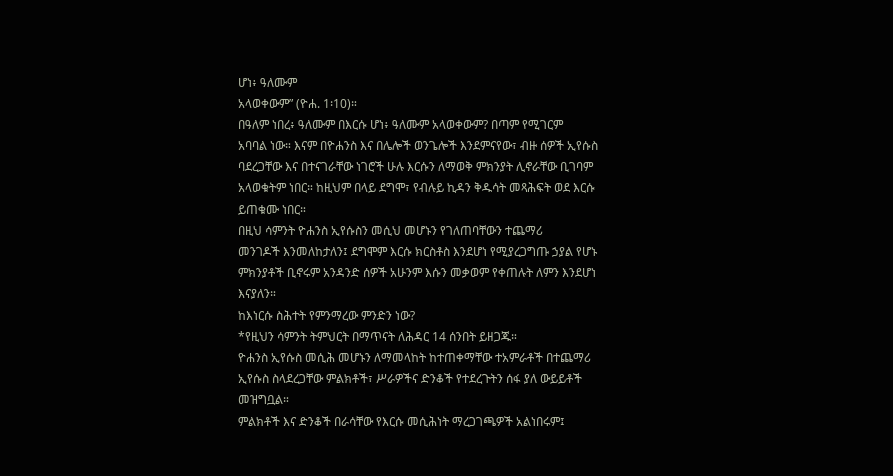ሆነ፥ ዓለሙም
አላወቀውም” (ዮሐ. 1፡10)።
በዓለም ነበረ፥ ዓለሙም በእርሱ ሆነ፥ ዓለሙም አላወቀውም? በጣም የሚገርም
አባባል ነው። እናም በዮሐንስ እና በሌሎች ወንጌሎች እንደምናየው፣ ብዙ ሰዎች ኢየሱስ
ባደረጋቸው እና በተናገራቸው ነገሮች ሁሉ እርሱን ለማወቅ ምክንያት ሊኖራቸው ቢገባም
አላወቁትም ነበር። ከዚህም በላይ ደግሞ፣ የብሉይ ኪዳን ቅዱሳት መጻሕፍት ወደ እርሱ
ይጠቁሙ ነበር።
በዚህ ሳምንት ዮሐንስ ኢየሱስን መሲህ መሆኑን የገለጠባቸውን ተጨማሪ
መንገዶች እንመለከታለን፤ ደግሞም እርሱ ክርስቶስ እንደሆነ የሚያረጋግጡ ኃያል የሆኑ
ምክንያቶች ቢኖሩም አንዳንድ ሰዎች አሁንም እሱን መቃወም የቀጠሉት ለምን እንደሆነ
እናያለን።
ከእነርሱ ስሕተት የምንማረው ምንድን ነው?
*የዚህን ሳምንት ትምህርት በማጥናት ለሕዳር 14 ሰንበት ይዘጋጁ።
ዮሐንስ ኢየሱስ መሲሕ መሆኑን ለማመላከት ከተጠቀማቸው ተአምራቶች በተጨማሪ
ኢየሱስ ስላደረጋቸው ምልክቶች፣ ሥራዎችና ድንቆች የተደረጉትን ሰፋ ያለ ውይይቶች
መዝግቧል።
ምልክቶች እና ድንቆች በራሳቸው የእርሱ መሲሕነት ማረጋገጫዎች አልነበሩም፤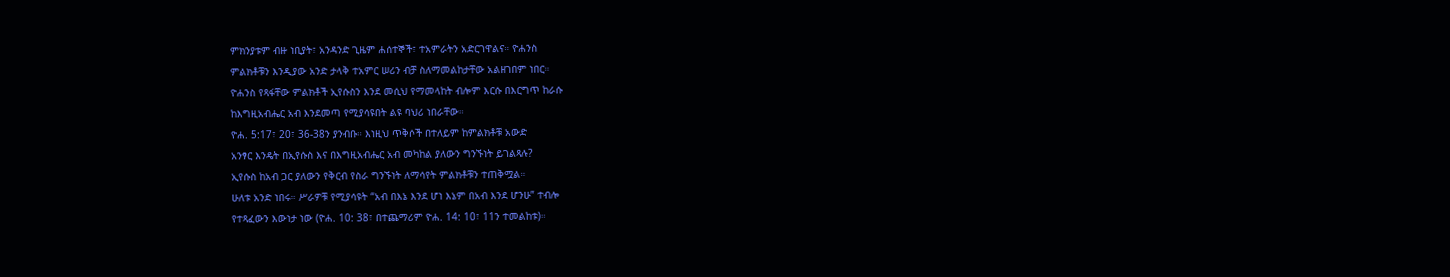ምክንያቱም ብዙ ነቢያት፣ አንዳንድ ጊዜም ሐሰተኞች፣ ተአምራትን አድርገዋልና። ዮሐንስ
ምልክቶቹን እንዲያው አንድ ታላቅ ተአምር ሠሪን ብቻ ስለማመልከታቸው አልዘገበም ነበር።
ዮሐንስ የጻፋቸው ምልክቶች ኢየሱስን እንደ መሲህ የማመላከት ብሎም እርሱ በእርግጥ ከራሱ
ከእግዚአብሔር አብ እንደመጣ የሚያሳዩበት ልዩ ባህሪ ነበራቸው።
ዮሐ. 5:17፣ 20፣ 36-38ን ያንብቡ። እነዚህ ጥቅሶች በተለይም ከምልክቶቹ አውድ
አንፃር እንዴት በኢየሱስ እና በእግዚአብሔር አብ መካከል ያለውን ግንኙነት ይገልጻሉ?
ኢየሱስ ከአብ ጋር ያለውን የቅርብ የስራ ግንኙነት ለማሳየት ምልክቶቹን ተጠቅሟል።
ሁለቱ አንድ ነበሩ። ሥራዎቹ የሚያሳዩት “አብ በእኔ እንደ ሆነ እኔም በአብ እንደ ሆንሁ” ተብሎ
የተጻፈውን እውነታ ነው (ዮሐ. 10: 38፣ በተጨማሪም ዮሐ. 14: 10፣ 11ን ተመልከቱ)።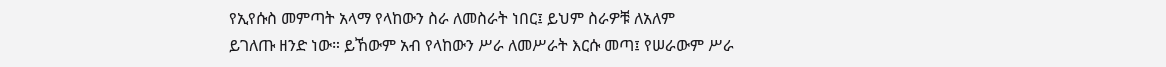የኢየሱስ መምጣት አላማ የላከውን ስራ ለመስራት ነበር፤ ይህም ስራዎቹ ለአለም
ይገለጡ ዘንድ ነው። ይኸውም አብ የላከውን ሥራ ለመሥራት እርሱ መጣ፤ የሠራውም ሥራ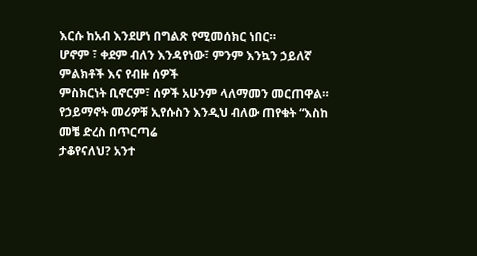እርሱ ከአብ እንደሆነ በግልጽ የሚመሰክር ነበር።
ሆኖም ፣ ቀደም ብለን እንዳየነው፣ ምንም እንኳን ኃይለኛ ምልክቶች እና የብዙ ሰዎች
ምስክርነት ቢኖርም፣ ሰዎች አሁንም ላለማመን መርጠዋል።
የኃይማኖት መሪዎቹ ኢየሱስን እንዲህ ብለው ጠየቁት “እስከ መቼ ድረስ በጥርጣሬ
ታቆየናለህ? አንተ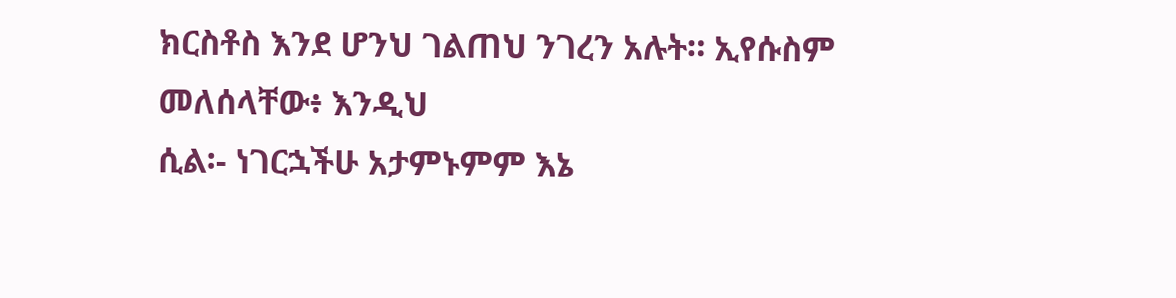ክርስቶስ እንደ ሆንህ ገልጠህ ንገረን አሉት። ኢየሱስም መለሰላቸው፥ እንዲህ
ሲል፡- ነገርኋችሁ አታምኑምም እኔ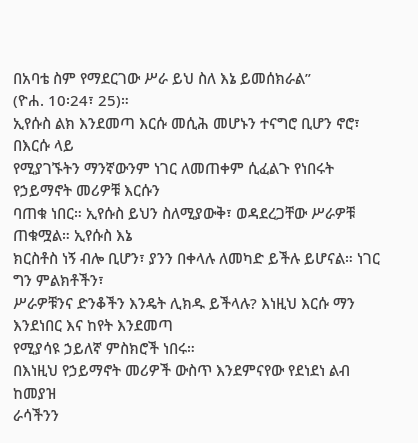በአባቴ ስም የማደርገው ሥራ ይህ ስለ እኔ ይመሰክራል”
(ዮሐ. 10፡24፣ 25)።
ኢየሱስ ልክ እንደመጣ እርሱ መሲሕ መሆኑን ተናግሮ ቢሆን ኖሮ፣ በእርሱ ላይ
የሚያገኙትን ማንኛውንም ነገር ለመጠቀም ሲፈልጉ የነበሩት የኃይማኖት መሪዎቹ እርሱን
ባጠቁ ነበር። ኢየሱስ ይህን ስለሚያውቅ፣ ወዳደረጋቸው ሥራዎቹ ጠቁሟል። ኢየሱስ እኔ
ክርስቶስ ነኝ ብሎ ቢሆን፣ ያንን በቀላሉ ለመካድ ይችሉ ይሆናል። ነገር ግን ምልክቶችን፣
ሥራዎቹንና ድንቆችን እንዴት ሊክዱ ይችላሉ? እነዚህ እርሱ ማን እንደነበር እና ከየት እንደመጣ
የሚያሳዩ ኃይለኛ ምስክሮች ነበሩ።
በእነዚህ የኃይማኖት መሪዎች ውስጥ እንደምናየው የደነደነ ልብ ከመያዝ
ራሳችንን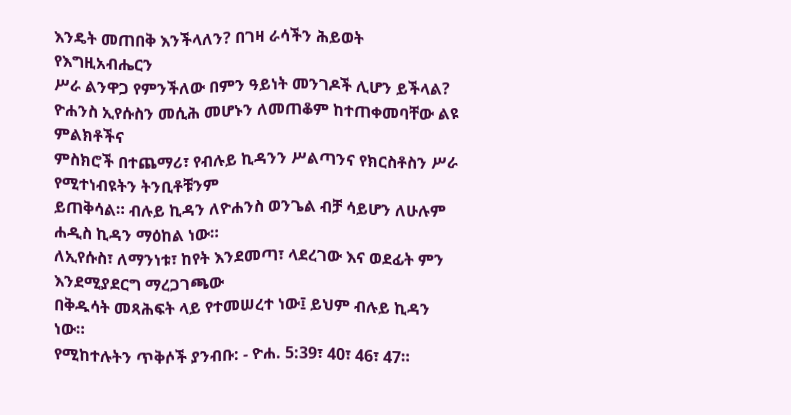እንዴት መጠበቅ እንችላለን? በገዛ ራሳችን ሕይወት የእግዚአብሔርን
ሥራ ልንዋጋ የምንችለው በምን ዓይነት መንገዶች ሊሆን ይችላል?
ዮሐንስ ኢየሱስን መሲሕ መሆኑን ለመጠቆም ከተጠቀመባቸው ልዩ ምልክቶችና
ምስክሮች በተጨማሪ፣ የብሉይ ኪዳንን ሥልጣንና የክርስቶስን ሥራ የሚተነብዩትን ትንቢቶቹንም
ይጠቅሳል። ብሉይ ኪዳን ለዮሐንስ ወንጌል ብቻ ሳይሆን ለሁሉም ሐዲስ ኪዳን ማዕከል ነው።
ለኢየሱስ፣ ለማንነቱ፣ ከየት እንደመጣ፣ ላደረገው እና ወደፊት ምን እንደሚያደርግ ማረጋገጫው
በቅዱሳት መጻሕፍት ላይ የተመሠረተ ነው፤ ይህም ብሉይ ኪዳን ነው።
የሚከተሉትን ጥቅሶች ያንብቡ: - ዮሐ. 5:39፣ 40፣ 46፣ 47።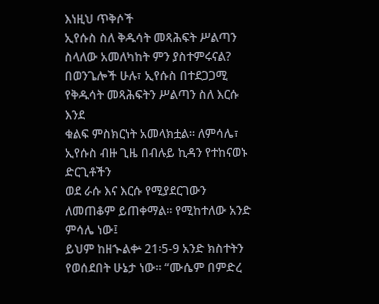እነዚህ ጥቅሶች
ኢየሱስ ስለ ቅዱሳት መጻሕፍት ሥልጣን ስላለው አመለካከት ምን ያስተምሩናል?
በወንጌሎች ሁሉ፣ ኢየሱስ በተደጋጋሚ የቅዱሳት መጻሕፍትን ሥልጣን ስለ እርሱ እንደ
ቁልፍ ምስክርነት አመላክቷል። ለምሳሌ፣ ኢየሱስ ብዙ ጊዜ በብሉይ ኪዳን የተከናወኑ ድርጊቶችን
ወደ ራሱ እና እርሱ የሚያደርገውን ለመጠቆም ይጠቀማል። የሚከተለው አንድ ምሳሌ ነው፤
ይህም ከዘኍልቍ 21፡5-9 አንድ ክስተትን የወሰደበት ሁኔታ ነው። “ሙሴም በምድረ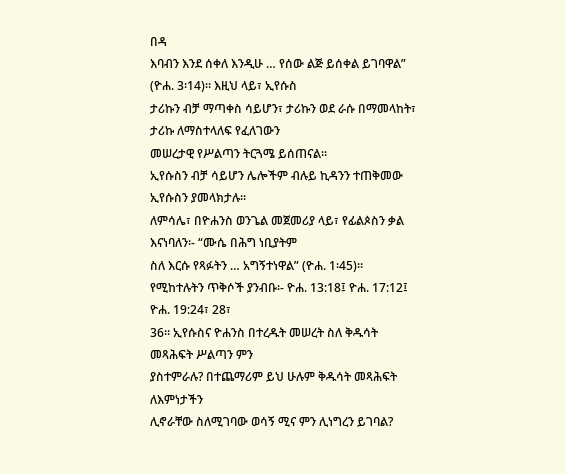በዳ
እባብን እንደ ሰቀለ እንዲሁ … የሰው ልጅ ይሰቀል ይገባዋል” (ዮሐ. 3፡14)። እዚህ ላይ፣ ኢየሱስ
ታሪኩን ብቻ ማጣቀስ ሳይሆን፣ ታሪኩን ወደ ራሱ በማመላከት፣ ታሪኩ ለማስተላለፍ የፈለገውን
መሠረታዊ የሥልጣን ትርጓሜ ይሰጠናል።
ኢየሱስን ብቻ ሳይሆን ሌሎችም ብሉይ ኪዳንን ተጠቅመው ኢየሱስን ያመላክታሉ።
ለምሳሌ፣ በዮሐንስ ወንጌል መጀመሪያ ላይ፣ የፊልጶስን ቃል እናነባለን፡- “ሙሴ በሕግ ነቢያትም
ስለ እርሱ የጻፉትን … አግኝተነዋል” (ዮሐ. 1፡45)።
የሚከተሉትን ጥቅሶች ያንብቡ፡- ዮሐ. 13:18፤ ዮሐ. 17:12፤ ዮሐ. 19:24፣ 28፣
36። ኢየሱስና ዮሐንስ በተረዱት መሠረት ስለ ቅዱሳት መጻሕፍት ሥልጣን ምን
ያስተምራሉ? በተጨማሪም ይህ ሁሉም ቅዱሳት መጻሕፍት ለእምነታችን
ሊኖራቸው ስለሚገባው ወሳኝ ሚና ምን ሊነግረን ይገባል?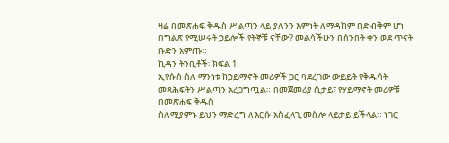ዛሬ በመጽሐፍ ቅዱስ ሥልጣን ላይ ያለንን እምነት ለማዳከም በድብቅም ሆነ
በግልጽ የሚሠሩት ኃይሎች የትኞቹ ናቸው? መልሳችሁን በሰንበት ቀን ወደ ጥናት
ቡድን አምጡ።
ኪዳን ትንቢቶች፡ ክፍል 1
ኢየሱስ ስለ ማንነቱ ከኃይማኖት መሪዎች ጋር ባደረገው ውይይት የቅዱሳት
መጻሕፍትን ሥልጣን አረጋግጧል። በመጀመሪያ ሲታይ፣ የሃይማኖት መሪዎቹ በመጽሐፍ ቅዱስ
ስለሚያምኑ ይህን ማድረግ ለእርሱ አስፈላጊ መስሎ ላይታይ ይችላል። ነገር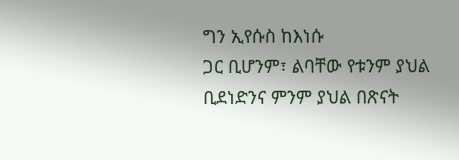ግን ኢየሱስ ከእነሱ
ጋር ቢሆንም፣ ልባቸው የቱንም ያህል ቢደነድንና ምንም ያህል በጽናት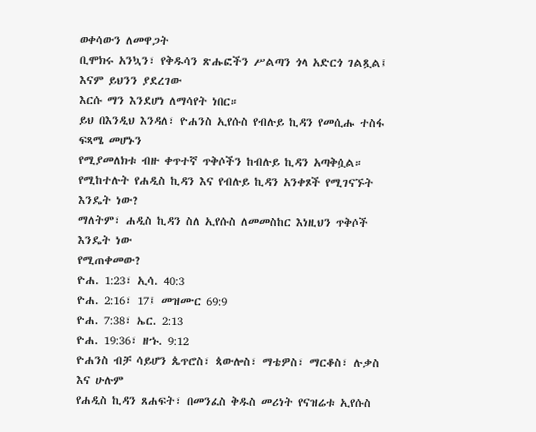ወቀሳውን ለመዋጋት
ቢሞክሩ አንኳን፣ የቅዱሳን ጽሑፎችን ሥልጣን ጎላ አድርጎ ገልጿል፤ እናም ይህንን ያደረገው
እርሱ ማን እንደሆነ ለማሳየት ነበር።
ይህ በእንዲህ እንዳለ፣ ዮሐንስ ኢየሱስ የብሉይ ኪዳን የመሲሑ ተስፋ ፍጻሜ መሆኑን
የሚያመለክቱ ብዙ ቀጥተኛ ጥቅሶችን ከብሉይ ኪዳን አጣቅሷል።
የሚከተሉት የሐዲስ ኪዳን እና የብሉይ ኪዳን አንቀጾች የሚገናኙት እንዴት ነው?
ማለትም፣ ሐዲስ ኪዳን ስለ ኢየሱስ ለመመስከር እነዚህን ጥቅሶች እንዴት ነው
የሚጠቀመው?
ዮሐ. 1:23፣ ኢሳ. 40:3
ዮሐ. 2:16፣ 17፤ መዝሙር 69:9
ዮሐ. 7:38፣ ኤር. 2:13
ዮሐ. 19:36፣ ዘኁ. 9:12
ዮሐንስ ብቻ ሳይሆን ጴጥሮስ፣ ጳውሎስ፣ ማቴዎስ፣ ማርቆስ፣ ሉቃስ እና ሁሉም
የሐዲስ ኪዳን ጸሐፍት፣ በመንፈስ ቅዱስ መሪነት የናዝሬቱ ኢየሱስ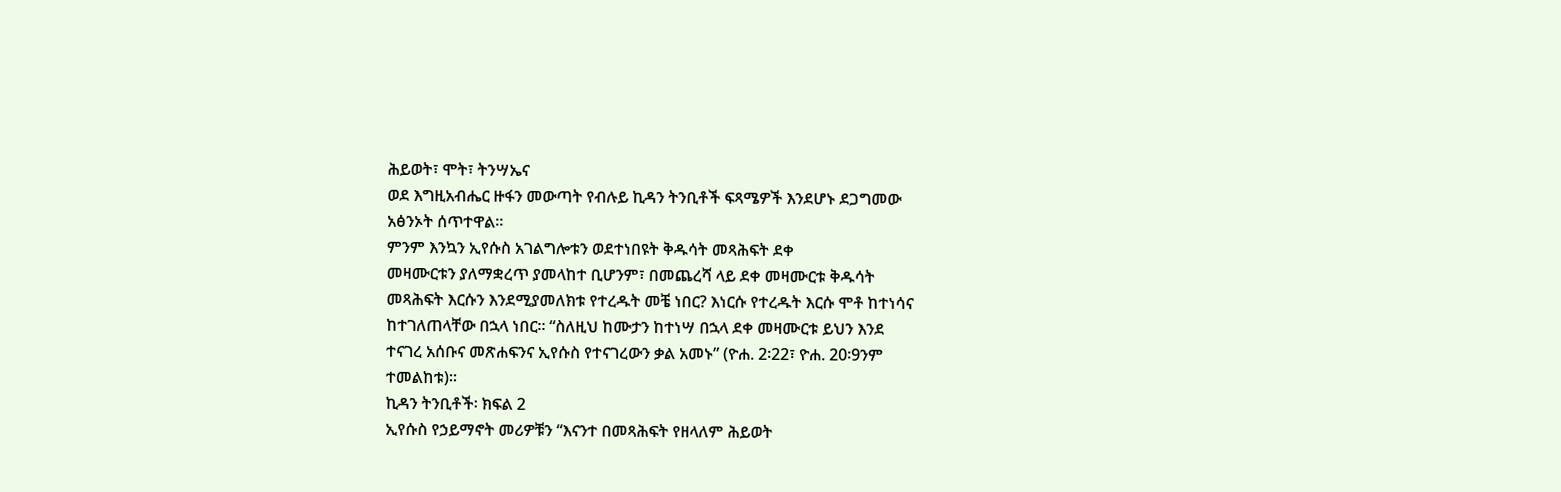ሕይወት፣ ሞት፣ ትንሣኤና
ወደ እግዚአብሔር ዙፋን መውጣት የብሉይ ኪዳን ትንቢቶች ፍጻሜዎች እንደሆኑ ደጋግመው
አፅንኦት ሰጥተዋል።
ምንም እንኳን ኢየሱስ አገልግሎቱን ወደተነበዩት ቅዱሳት መጻሕፍት ደቀ
መዛሙርቱን ያለማቋረጥ ያመላከተ ቢሆንም፣ በመጨረሻ ላይ ደቀ መዛሙርቱ ቅዱሳት
መጻሕፍት እርሱን እንደሚያመለክቱ የተረዱት መቼ ነበር? እነርሱ የተረዱት እርሱ ሞቶ ከተነሳና
ከተገለጠላቸው በኋላ ነበር። “ስለዚህ ከሙታን ከተነሣ በኋላ ደቀ መዛሙርቱ ይህን እንደ
ተናገረ አሰቡና መጽሐፍንና ኢየሱስ የተናገረውን ቃል አመኑ” (ዮሐ. 2፡22፣ ዮሐ. 20፡9ንም
ተመልከቱ)።
ኪዳን ትንቢቶች፡ ክፍል 2
ኢየሱስ የኃይማኖት መሪዎቹን “እናንተ በመጻሕፍት የዘላለም ሕይወት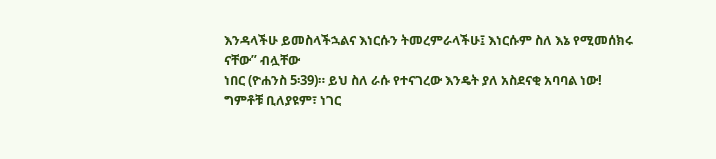እንዳላችሁ ይመስላችኋልና እነርሱን ትመረምራላችሁ፤ እነርሱም ስለ እኔ የሚመሰክሩ ናቸው” ብሏቸው
ነበር (ዮሐንስ 5፡39)። ይህ ስለ ራሱ የተናገረው እንዴት ያለ አስደናቂ አባባል ነው!
ግምቶቹ ቢለያዩም፣ ነገር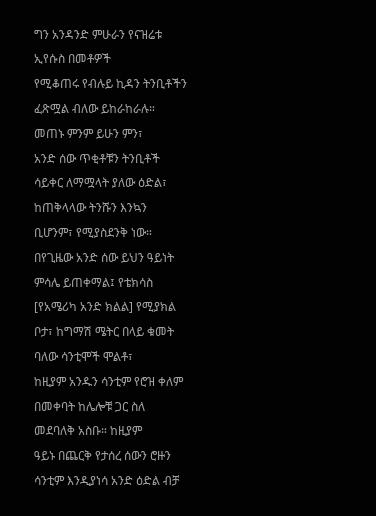ግን አንዳንድ ምሁራን የናዝሬቱ ኢየሱስ በመቶዎች
የሚቆጠሩ የብሉይ ኪዳን ትንቢቶችን ፈጽሟል ብለው ይከራከራሉ። መጠኑ ምንም ይሁን ምን፣
አንድ ሰው ጥቂቶቹን ትንቢቶች ሳይቀር ለማሟላት ያለው ዕድል፣ ከጠቅላላው ትንሹን እንኳን
ቢሆንም፣ የሚያስደንቅ ነው። በየጊዜው አንድ ሰው ይህን ዓይነት ምሳሌ ይጠቀማል፤ የቴክሳስ
[የአሜሪካ አንድ ክልል] የሚያክል ቦታ፣ ከግማሽ ሜትር በላይ ቁመት ባለው ሳንቲሞች ሞልቶ፣
ከዚያም አንዱን ሳንቲም የሮዝ ቀለም በመቀባት ከሌሎቹ ጋር ስለ መደባለቅ አስቡ። ከዚያም
ዓይኑ በጨርቅ የታሰረ ሰውን ሮዙን ሳንቲም እንዲያነሳ አንድ ዕድል ብቻ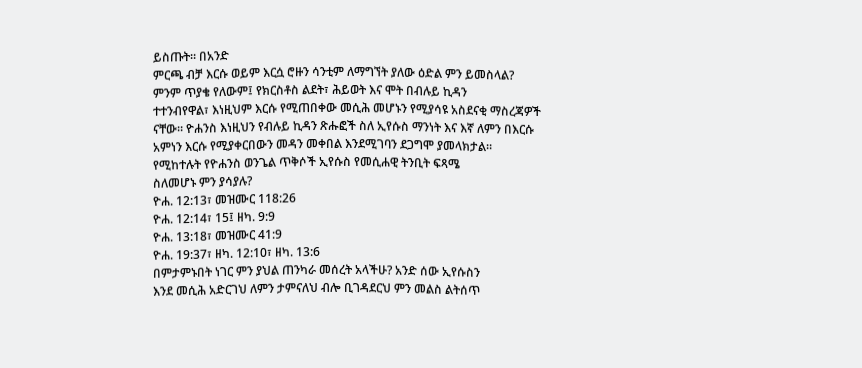ይስጡት። በአንድ
ምርጫ ብቻ እርሱ ወይም እርሷ ሮዙን ሳንቲም ለማግኘት ያለው ዕድል ምን ይመስላል?
ምንም ጥያቄ የለውም፤ የክርስቶስ ልደት፣ ሕይወት እና ሞት በብሉይ ኪዳን
ተተንብየዋል፣ እነዚህም እርሱ የሚጠበቀው መሲሕ መሆኑን የሚያሳዩ አስደናቂ ማስረጃዎች
ናቸው። ዮሐንስ እነዚህን የብሉይ ኪዳን ጽሑፎች ስለ ኢየሱስ ማንነት እና እኛ ለምን በእርሱ
አምነን እርሱ የሚያቀርበውን መዳን መቀበል እንደሚገባን ደጋግሞ ያመላክታል።
የሚከተሉት የዮሐንስ ወንጌል ጥቅሶች ኢየሱስ የመሲሐዊ ትንቢት ፍጻሜ
ስለመሆኑ ምን ያሳያሉ?
ዮሐ. 12:13፣ መዝሙር 118:26
ዮሐ. 12:14፣ 15፤ ዘካ. 9:9
ዮሐ. 13:18፣ መዝሙር 41:9
ዮሐ. 19:37፣ ዘካ. 12:10፣ ዘካ. 13:6
በምታምኑበት ነገር ምን ያህል ጠንካራ መሰረት አላችሁ? አንድ ሰው ኢየሱስን
እንደ መሲሕ አድርገህ ለምን ታምናለህ ብሎ ቢገዳደርህ ምን መልስ ልትሰጥ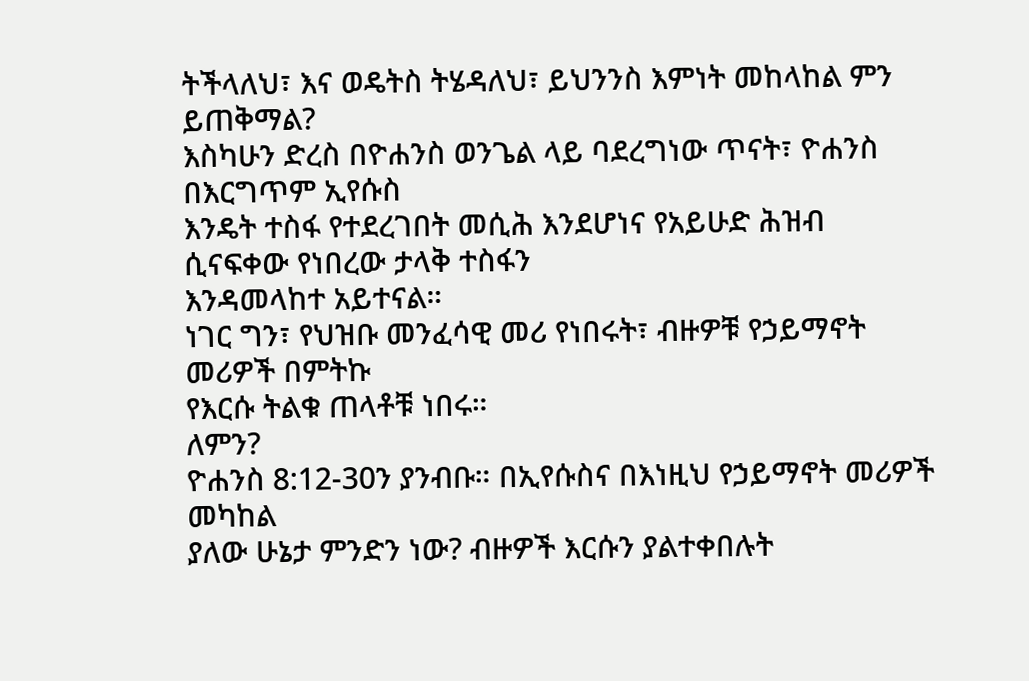ትችላለህ፣ እና ወዴትስ ትሄዳለህ፣ ይህንንስ እምነት መከላከል ምን ይጠቅማል?
እስካሁን ድረስ በዮሐንስ ወንጌል ላይ ባደረግነው ጥናት፣ ዮሐንስ በእርግጥም ኢየሱስ
እንዴት ተስፋ የተደረገበት መሲሕ እንደሆነና የአይሁድ ሕዝብ ሲናፍቀው የነበረው ታላቅ ተስፋን
እንዳመላከተ አይተናል።
ነገር ግን፣ የህዝቡ መንፈሳዊ መሪ የነበሩት፣ ብዙዎቹ የኃይማኖት መሪዎች በምትኩ
የእርሱ ትልቁ ጠላቶቹ ነበሩ።
ለምን?
ዮሐንስ 8:12-30ን ያንብቡ። በኢየሱስና በእነዚህ የኃይማኖት መሪዎች መካከል
ያለው ሁኔታ ምንድን ነው? ብዙዎች እርሱን ያልተቀበሉት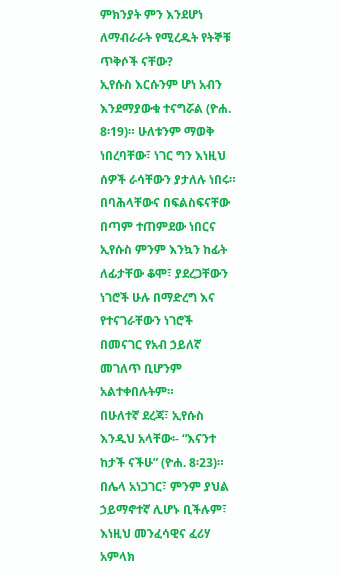ምክንያት ምን እንደሆነ
ለማብራራት የሚረዱት የትኞቹ ጥቅሶች ናቸው?
ኢየሱስ እርሱንም ሆነ አብን እንደማያውቁ ተናግሯል (ዮሐ. 8፡19)። ሁለቱንም ማወቅ
ነበረባቸው፣ ነገር ግን እነዚህ ሰዎች ራሳቸውን ያታለሉ ነበሩ። በባሕላቸውና በፍልስፍናቸው
በጣም ተጠምደው ነበርና ኢየሱስ ምንም እንኳን ከፊት ለፊታቸው ቆሞ፣ ያደረጋቸውን
ነገሮች ሁሉ በማድረግ እና የተናገራቸውን ነገሮች በመናገር የአብ ኃይለኛ መገለጥ ቢሆንም
አልተቀበሉትም።
በሁለተኛ ደረጃ፣ ኢየሱስ እንዲህ አላቸው፡- “እናንተ ከታች ናችሁ” (ዮሐ. 8፡23)።
በሌላ አነጋገር፣ ምንም ያህል ኃይማኖተኛ ሊሆኑ ቢችሉም፣ እነዚህ መንፈሳዊና ፈሪሃ አምላክ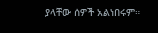ያላቸው ሰዎች አልነበሩም።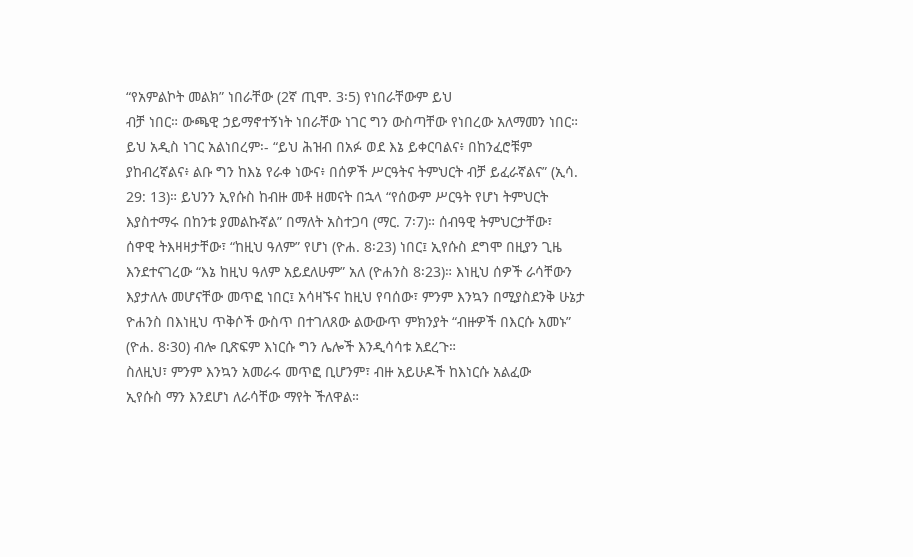“የአምልኮት መልክ” ነበራቸው (2ኛ ጢሞ. 3፡5) የነበራቸውም ይህ
ብቻ ነበር። ውጫዊ ኃይማኖተኝነት ነበራቸው ነገር ግን ውስጣቸው የነበረው አለማመን ነበር።
ይህ አዲስ ነገር አልነበረም፡- “ይህ ሕዝብ በአፉ ወደ እኔ ይቀርባልና፥ በከንፈሮቹም
ያከብረኛልና፥ ልቡ ግን ከእኔ የራቀ ነውና፥ በሰዎች ሥርዓትና ትምህርት ብቻ ይፈራኛልና” (ኢሳ.
29: 13)። ይህንን ኢየሱስ ከብዙ መቶ ዘመናት በኋላ “የሰውም ሥርዓት የሆነ ትምህርት
እያስተማሩ በከንቱ ያመልኩኛል” በማለት አስተጋባ (ማር. 7፡7)። ሰብዓዊ ትምህርታቸው፣
ሰዋዊ ትእዛዛታቸው፣ “ከዚህ ዓለም” የሆነ (ዮሐ. 8፡23) ነበር፤ ኢየሱስ ደግሞ በዚያን ጊዜ
እንደተናገረው “እኔ ከዚህ ዓለም አይደለሁም” አለ (ዮሐንስ 8፡23)። እነዚህ ሰዎች ራሳቸውን
እያታለሉ መሆናቸው መጥፎ ነበር፤ አሳዛኙና ከዚህ የባሰው፣ ምንም እንኳን በሚያስደንቅ ሁኔታ
ዮሐንስ በእነዚህ ጥቅሶች ውስጥ በተገለጸው ልውውጥ ምክንያት “ብዙዎች በእርሱ አመኑ”
(ዮሐ. 8፡30) ብሎ ቢጽፍም እነርሱ ግን ሌሎች እንዲሳሳቱ አደረጉ።
ስለዚህ፣ ምንም እንኳን አመራሩ መጥፎ ቢሆንም፣ ብዙ አይሁዶች ከእነርሱ አልፈው
ኢየሱስ ማን እንደሆነ ለራሳቸው ማየት ችለዋል።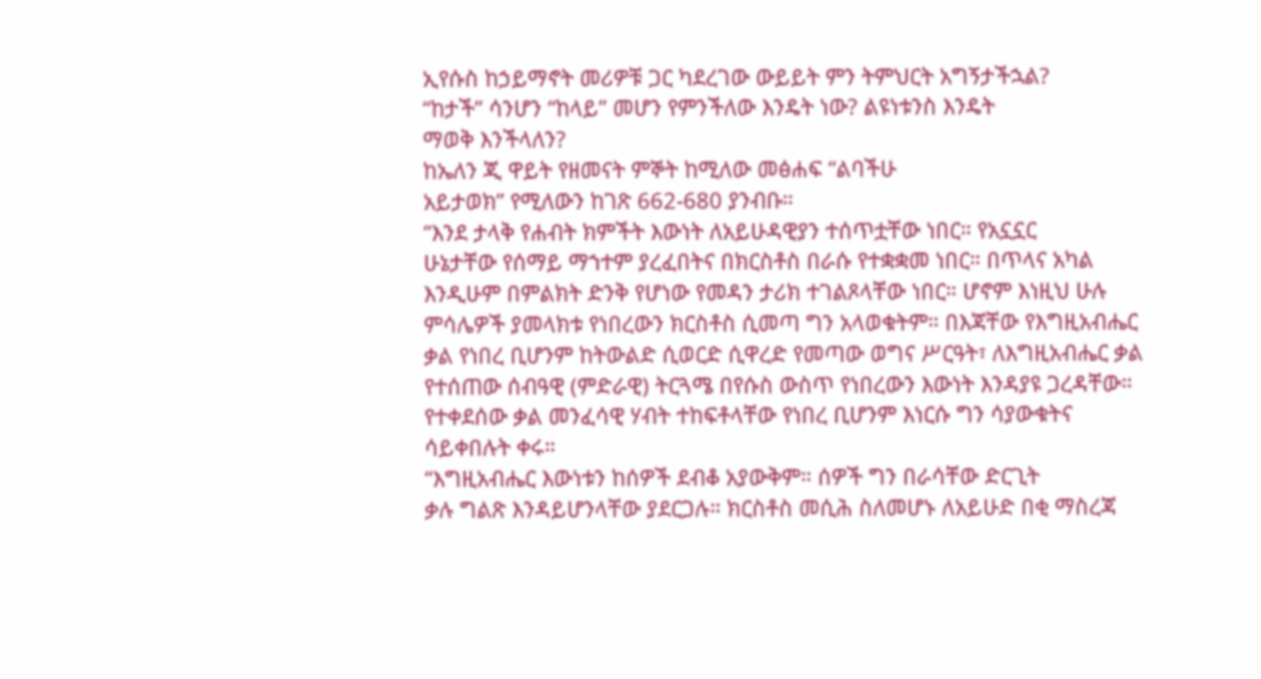ኢየሱስ ከኃይማኖት መሪዎቹ ጋር ካደረገው ውይይት ምን ትምህርት አግኝታችኋል?
“ከታች” ሳንሆን “ከላይ” መሆን የምንችለው እንዴት ነው? ልዩነቱንስ እንዴት
ማወቅ እንችላለን?
ከኤለን ጂ ዋይት የዘመናት ምኞት ከሚለው መፅሐፍ “ልባችሁ
አይታወክ” የሚለውን ከገጽ 662-680 ያንብቡ።
“እንደ ታላቅ የሐብት ክምችት እውነት ለአይሁዳዊያን ተሰጥቷቸው ነበር። የአኗኗር
ሁኔታቸው የሰማይ ማኀተም ያረፈበትና በክርስቶስ በራሱ የተቋቋመ ነበር። በጥላና አካል
እንዲሁም በምልክት ድንቅ የሆነው የመዳን ታሪክ ተገልጾላቸው ነበር። ሆኖም እነዚህ ሁሉ
ምሳሌዎች ያመላክቱ የነበረውን ክርስቶስ ሲመጣ ግን አላወቁትም። በእጃቸው የእግዚአብሔር
ቃል የነበረ ቢሆንም ከትውልድ ሲወርድ ሲዋረድ የመጣው ወግና ሥርዓት፣ ለእግዚአብሔር ቃል
የተሰጠው ሰብዓዊ (ምድራዊ) ትርጓሜ በየሱስ ውስጥ የነበረውን እውነት እንዳያዩ ጋረዳቸው።
የተቀደሰው ቃል መንፈሳዊ ሃብት ተከፍቶላቸው የነበረ ቢሆንም እነርሱ ግን ሳያውቁትና
ሳይቀበሉት ቀሩ።
“እግዚአብሔር እውነቱን ከሰዎች ደብቆ አያውቅም። ሰዎች ግን በራሳቸው ድርጊት
ቃሉ ግልጽ እንዳይሆንላቸው ያደርጋሉ። ክርስቶስ መሲሕ ስለመሆኑ ለአይሁድ በቂ ማስረጃ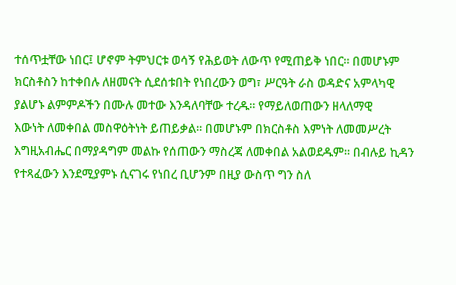ተሰጥቷቸው ነበር፤ ሆኖም ትምህርቱ ወሳኝ የሕይወት ለውጥ የሚጠይቅ ነበር። በመሆኑም
ክርስቶስን ከተቀበሉ ለዘመናት ሲደሰቱበት የነበረውን ወግ፣ ሥርዓት ራስ ወዳድና አምላካዊ
ያልሆኑ ልምምዶችን በሙሉ መተው እንዳለባቸው ተረዱ። የማይለወጠውን ዘላለማዊ
እውነት ለመቀበል መስዋዕትነት ይጠይቃል። በመሆኑም በክርስቶስ እምነት ለመመሥረት
እግዚአብሔር በማያዳግም መልኩ የሰጠውን ማስረጃ ለመቀበል አልወደዱም። በብሉይ ኪዳን
የተጻፈውን እንደሚያምኑ ሲናገሩ የነበረ ቢሆንም በዚያ ውስጥ ግን ስለ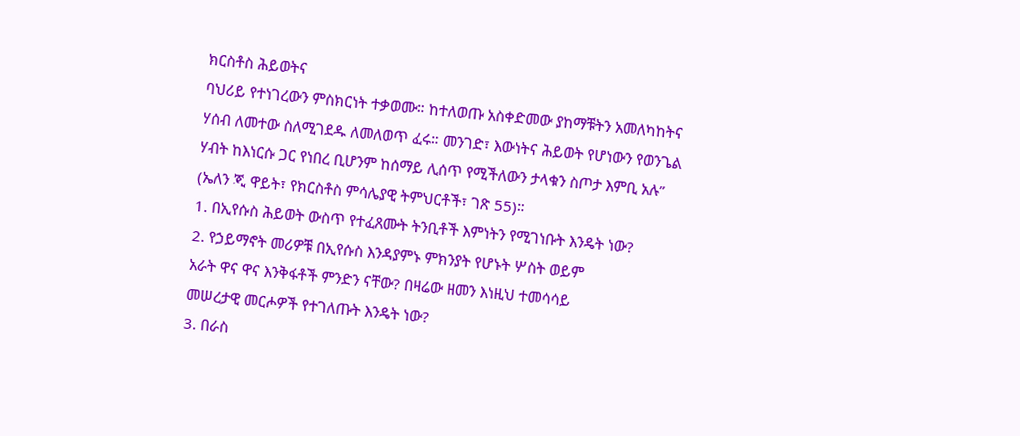ክርስቶስ ሕይወትና
ባህሪይ የተነገረውን ምስክርነት ተቃወሙ። ከተለወጡ አስቀድመው ያከማቹትን አመለካከትና
ሃሰብ ለመተው ስለሚገደዱ ለመለወጥ ፈሩ። መንገድ፣ እውነትና ሕይወት የሆነውን የወንጌል
ሃብት ከእነርሱ ጋር የነበረ ቢሆንም ከሰማይ ሊሰጥ የሚችለውን ታላቁን ስጦታ እምቢ አሉ”
(ኤለን ጂ ዋይት፣ የክርስቶስ ምሳሌያዊ ትምህርቶች፣ ገጽ 55)።
1. በኢየሱስ ሕይወት ውስጥ የተፈጸሙት ትንቢቶች እምነትን የሚገነቡት እንዴት ነው?
2. የኃይማኖት መሪዎቹ በኢየሱስ እንዳያምኑ ምክንያት የሆኑት ሦስት ወይም
አራት ዋና ዋና እንቅፋቶች ምንድን ናቸው? በዛሬው ዘመን እነዚህ ተመሳሳይ
መሠረታዊ መርሖዎች የተገለጡት እንዴት ነው?
3. በራስ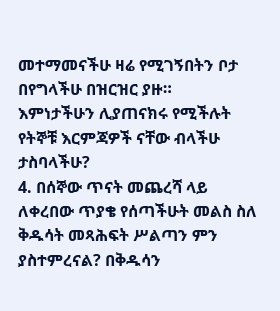መተማመናችሁ ዛሬ የሚገኝበትን ቦታ በየግላችሁ በዝርዝር ያዙ።
እምነታችሁን ሊያጠናክሩ የሚችሉት የትኞቹ እርምጃዎች ናቸው ብላችሁ
ታስባላችሁ?
4. በሰኞው ጥናት መጨረሻ ላይ ለቀረበው ጥያቄ የሰጣችሁት መልስ ስለ
ቅዱሳት መጻሕፍት ሥልጣን ምን ያስተምረናል? በቅዱሳን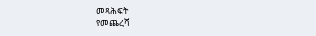መጻሕፍት
የመጨረሻ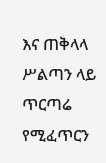እና ጠቅላላ ሥልጣን ላይ ጥርጣሬ የሚፈጥርን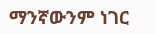ማንኛውንም ነገር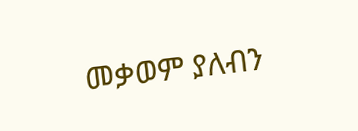መቃወም ያለብን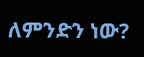ለምንድን ነው?